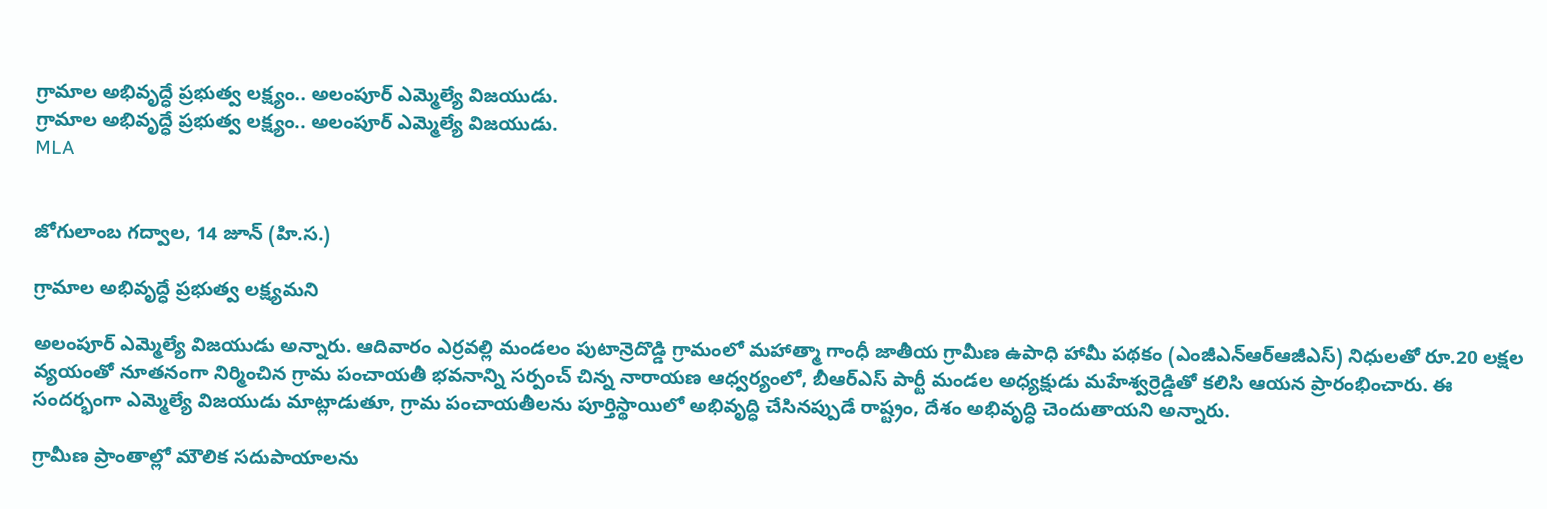గ్రామాల అభివృద్ధే ప్రభుత్వ లక్ష్యం.. అలంపూర్ ఎమ్మెల్యే విజయుడు.
గ్రామాల అభివృద్ధే ప్రభుత్వ లక్ష్యం.. అలంపూర్ ఎమ్మెల్యే విజయుడు.
MLA


జోగులాంబ గద్వాల, 14 జూన్ (హి.స.)

గ్రామాల అభివృద్ధే ప్రభుత్వ లక్ష్యమని

అలంపూర్ ఎమ్మెల్యే విజయుడు అన్నారు. ఆదివారం ఎర్రవల్లి మండలం పుటాన్రెదొడ్డి గ్రామంలో మహాత్మా గాంధీ జాతీయ గ్రామీణ ఉపాధి హామీ పథకం (ఎంజీఎన్ఆర్ఆజీఎస్) నిధులతో రూ.20 లక్షల వ్యయంతో నూతనంగా నిర్మించిన గ్రామ పంచాయతీ భవనాన్ని సర్పంచ్ చిన్న నారాయణ ఆధ్వర్యంలో, బీఆర్ఎస్ పార్టీ మండల అధ్యక్షుడు మహేశ్వర్రెడ్డితో కలిసి ఆయన ప్రారంభించారు. ఈ సందర్భంగా ఎమ్మెల్యే విజయుడు మాట్లాడుతూ, గ్రామ పంచాయతీలను పూర్తిస్థాయిలో అభివృద్ధి చేసినప్పుడే రాష్ట్రం, దేశం అభివృద్ధి చెందుతాయని అన్నారు.

గ్రామీణ ప్రాంతాల్లో మౌలిక సదుపాయాలను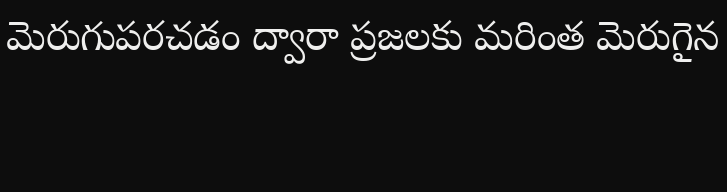మెరుగుపరచడం ద్వారా ప్రజలకు మరింత మెరుగైన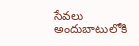సేవలు అందుబాటులోకి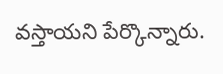వస్తాయని పేర్కొన్నారు.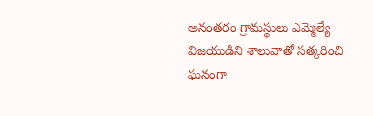అనంతరం గ్రామస్థులు ఎమ్మెల్యే విజయుడిని శాలువాతో సత్కరించి ఘనంగా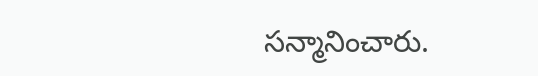సన్మానించారు.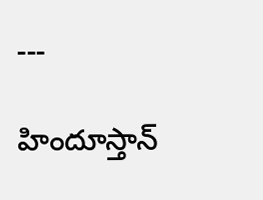---

హిందూస్తాన్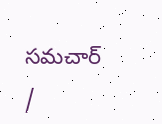సమచార్ /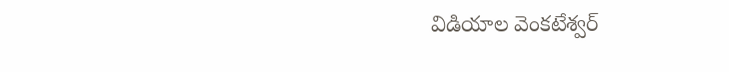విడియాల వెంకటేశ్వర్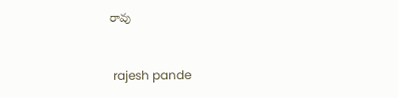రావు


 rajesh pande